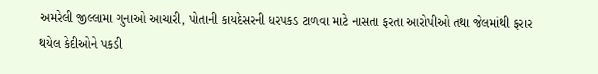અમરેલી જીલ્લામા ગુનાઓ આચારી, પોતાની કાયદેસરની ધરપકડ ટાળવા માટે નાસતા ફરતા આરોપીઓ તથા જેલમાંથી ફરાર થયેલ કેદીઓને પકડી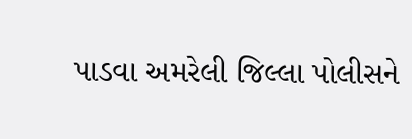પાડવા અમરેલી જિલ્લા પોલીસને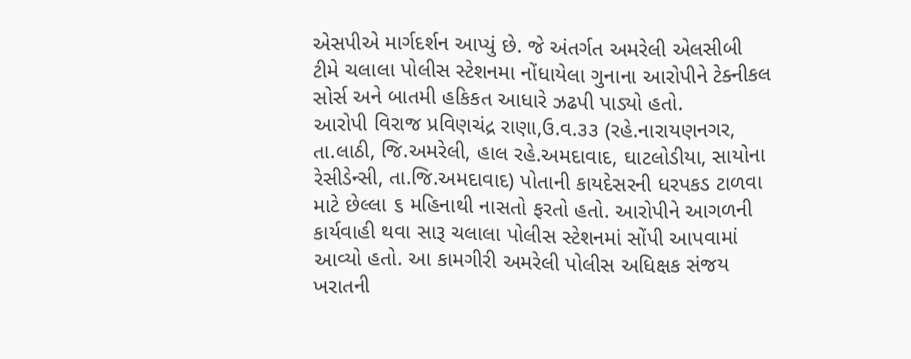એસપીએ માર્ગદર્શન આપ્યું છે. જે અંતર્ગત અમરેલી એલસીબી ટીમે ચલાલા પોલીસ સ્ટેશનમા નોંધાયેલા ગુનાના આરોપીને ટેક્નીકલ સોર્સ અને બાતમી હકિકત આધારે ઝઢપી પાડ્યો હતો.
આરોપી વિરાજ પ્રવિણચંદ્ર રાણા,ઉ.વ.૩૩ (રહે.નારાયણનગર, તા.લાઠી, જિ.અમરેલી, હાલ રહે.અમદાવાદ, ઘાટલોડીયા, સાયોના રેસીડેન્સી, તા.જિ.અમદાવાદ) પોતાની કાયદેસરની ધરપકડ ટાળવા માટે છેલ્લા ૬ મહિનાથી નાસતો ફરતો હતો. આરોપીને આગળની કાર્યવાહી થવા સારૂ ચલાલા પોલીસ સ્ટેશનમાં સોંપી આપવામાં આવ્યો હતો. આ કામગીરી અમરેલી પોલીસ અધિક્ષક સંજય ખરાતની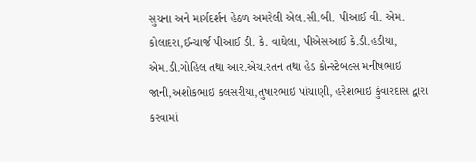સુચના અને માર્ગદર્શન હેઠળ અમરેલી એલ.સી.બી. પીઆઈ વી. એમ. કોલાદરા,ઈન્ચાર્જ પીઆઈ ડી. કે. વાઘેલા, પીએસઆઈ કે.ડી.હડીયા, એમ.ડી.ગોહિલ તથા આર.એચ.રતન તથા હેડ કોન્સ્ટેબલ્સ મનીષભાઇ જાની,અશોકભાઇ કલસરીયા,તુષારભાઇ પાંચાણી, હરેશભાઇ કુંવારદાસ દ્વારા કરવામાં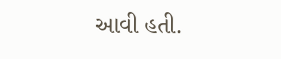આવી હતી.